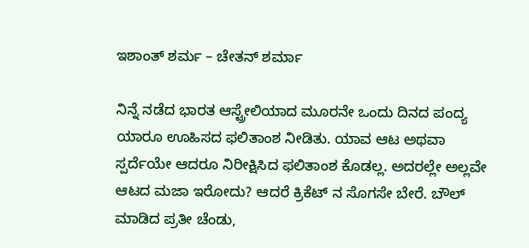ಇಶಾಂತ್ ಶರ್ಮ – ಚೇತನ್ ಶರ್ಮಾ

ನಿನ್ನೆ ನಡೆದ ಭಾರತ ಆಸ್ಟ್ರೇಲಿಯಾದ ಮೂರನೇ ಒಂದು ದಿನದ ಪಂದ್ಯ ಯಾರೂ ಊಹಿಸದ ಫಲಿತಾಂಶ ನೀಡಿತು. ಯಾವ ಆಟ ಅಥವಾ ಸ್ಪರ್ದೆಯೇ ಆದರೂ ನಿರೀಕ್ಷಿಸಿದ ಫಲಿತಾಂಶ ಕೊಡಲ್ಲ. ಅದರಲ್ಲೇ ಅಲ್ಲವೇ ಆಟದ ಮಜಾ ಇರೋದು? ಆದರೆ ಕ್ರಿಕೆಟ್ ನ ಸೊಗಸೇ ಬೇರೆ. ಬೌಲ್ ಮಾಡಿದ ಪ್ರತೀ ಚೆಂಡು,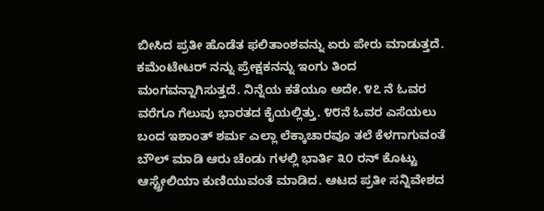ಬೀಸಿದ ಪ್ರತೀ ಹೊಡೆತ ಫಲಿತಾಂಶವನ್ನು ಏರು ಪೇರು ಮಾಡುತ್ತದೆ. ಕಮೆಂಟೇಟರ್ ನನ್ನು ಪ್ರೇಕ್ಷಕನನ್ನು ಇಂಗು ತಿಂದ ಮಂಗವನ್ನಾಗಿಸುತ್ತದೆ. ನಿನ್ನೆಯ ಕತೆಯೂ ಅದೇ. ೪೭ ನೆ ಓವರ ವರೆಗೂ ಗೆಲುವು ಭಾರತದ ಕೈಯಲ್ಲಿತ್ತು. ೪೮ನೆ ಓವರ ಎಸೆಯಲು ಬಂದ ಇಶಾಂತ್ ಶರ್ಮ ಎಲ್ಲಾ ಲೆಕ್ಕಾಚಾರವೂ ತಲೆ ಕೆಳಗಾಗುವಂತೆ ಬೌಲ್ ಮಾಡಿ ಆರು ಚೆಂಡು ಗಳಲ್ಲಿ ಭಾರ್ತಿ ೩೦ ರನ್ ಕೊಟ್ಟು ಆಸ್ಟ್ರೇಲಿಯಾ ಕುಣಿಯುವಂತೆ ಮಾಡಿದ. ಆಟದ ಪ್ರತೀ ಸನ್ನಿವೇಶದ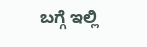ಬಗ್ಗೆ ಇಲ್ಲಿ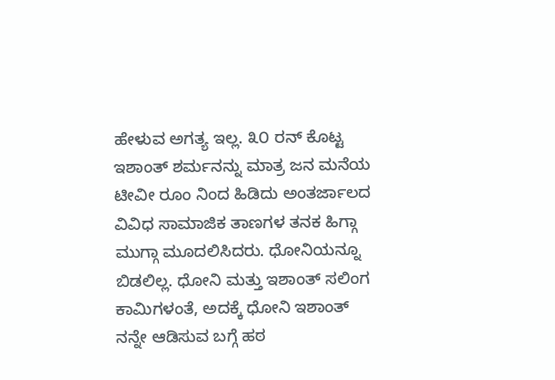ಹೇಳುವ ಅಗತ್ಯ ಇಲ್ಲ. ೩೦ ರನ್ ಕೊಟ್ಟ ಇಶಾಂತ್ ಶರ್ಮನನ್ನು ಮಾತ್ರ ಜನ ಮನೆಯ ಟೀವೀ ರೂಂ ನಿಂದ ಹಿಡಿದು ಅಂತರ್ಜಾಲದ ವಿವಿಧ ಸಾಮಾಜಿಕ ತಾಣಗಳ ತನಕ ಹಿಗ್ಗಾ ಮುಗ್ಗಾ ಮೂದಲಿಸಿದರು. ಧೋನಿಯನ್ನೂ ಬಿಡಲಿಲ್ಲ. ಧೋನಿ ಮತ್ತು ಇಶಾಂತ್ ಸಲಿಂಗ ಕಾಮಿಗಳಂತೆ, ಅದಕ್ಕೆ ಧೋನಿ ಇಶಾಂತ್ ನನ್ನೇ ಆಡಿಸುವ ಬಗ್ಗೆ ಹಠ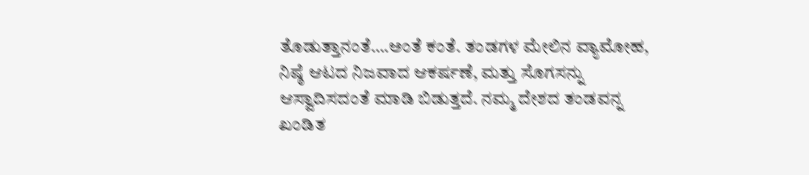ತೊಡುತ್ತಾನಂತೆ….ಅಂತೆ ಕಂತೆ. ತಂಡಗಳ ಮೇಲಿನ ವ್ಯಾಮೋಹ, ನಿಷ್ಠೆ ಆಟದ ನಿಜವಾದ ಆಕರ್ಷಣೆ, ಮತ್ತು ಸೊಗಸನ್ನು ಆಸ್ವಾದಿಸದಂತೆ ಮಾಡಿ ಬಿಡುತ್ತದೆ. ನಮ್ಮ ದೇಶದ ತಂಡವನ್ನ ಖಂಡಿತ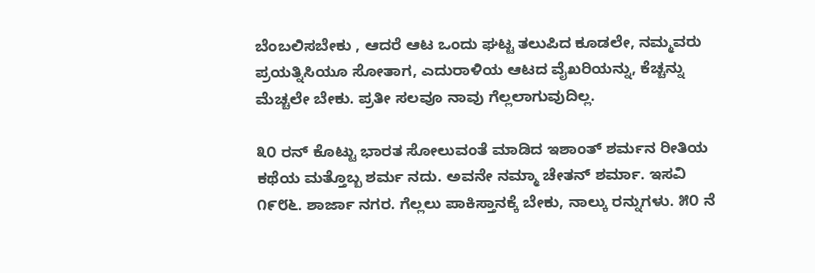ಬೆಂಬಲಿಸಬೇಕು , ಆದರೆ ಆಟ ಒಂದು ಘಟ್ಟ ತಲುಪಿದ ಕೂಡಲೇ, ನಮ್ಮವರು ಪ್ರಯತ್ನಿಸಿಯೂ ಸೋತಾಗ, ಎದುರಾಳಿಯ ಆಟದ ವೈಖರಿಯನ್ನು, ಕೆಚ್ಚನ್ನು ಮೆಚ್ಚಲೇ ಬೇಕು. ಪ್ರತೀ ಸಲವೂ ನಾವು ಗೆಲ್ಲಲಾಗುವುದಿಲ್ಲ.

೩೦ ರನ್ ಕೊಟ್ಟು ಭಾರತ ಸೋಲುವಂತೆ ಮಾಡಿದ ಇಶಾಂತ್ ಶರ್ಮನ ರೀತಿಯ ಕಥೆಯ ಮತ್ತೊಬ್ಬ ಶರ್ಮ ನದು. ಅವನೇ ನಮ್ಮಾ ಚೇತನ್ ಶರ್ಮಾ. ಇಸವಿ ೧೯೮೬. ಶಾರ್ಜಾ ನಗರ. ಗೆಲ್ಲಲು ಪಾಕಿಸ್ತಾನಕ್ಕೆ ಬೇಕು, ನಾಲ್ಕು ರನ್ನುಗಳು. ೫೦ ನೆ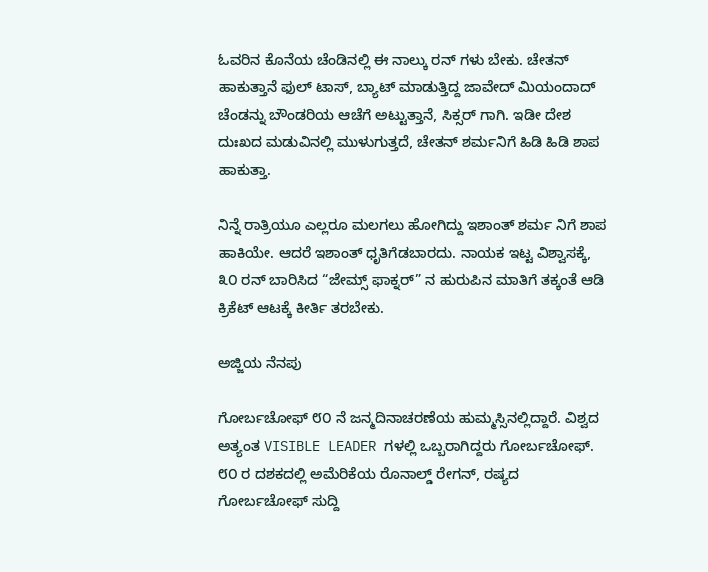ಓವರಿನ ಕೊನೆಯ ಚೆಂಡಿನಲ್ಲಿ ಈ ನಾಲ್ಕು ರನ್ ಗಳು ಬೇಕು. ಚೇತನ್ ಹಾಕುತ್ತಾನೆ ಫುಲ್ ಟಾಸ್, ಬ್ಯಾಟ್ ಮಾಡುತ್ತಿದ್ದ ಜಾವೇದ್ ಮಿಯಂದಾದ್ ಚೆಂಡನ್ನು ಬೌಂಡರಿಯ ಆಚೆಗೆ ಅಟ್ಟುತ್ತಾನೆ, ಸಿಕ್ಸರ್ ಗಾಗಿ. ಇಡೀ ದೇಶ ದುಃಖದ ಮಡುವಿನಲ್ಲಿ ಮುಳುಗುತ್ತದೆ, ಚೇತನ್ ಶರ್ಮನಿಗೆ ಹಿಡಿ ಹಿಡಿ ಶಾಪ ಹಾಕುತ್ತಾ.

ನಿನ್ನೆ ರಾತ್ರಿಯೂ ಎಲ್ಲರೂ ಮಲಗಲು ಹೋಗಿದ್ದು ಇಶಾಂತ್ ಶರ್ಮ ನಿಗೆ ಶಾಪ ಹಾಕಿಯೇ. ಆದರೆ ಇಶಾಂತ್ ಧೃತಿಗೆಡಬಾರದು. ನಾಯಕ ಇಟ್ಟ ವಿಶ್ವಾಸಕ್ಕೆ, ೩೦ ರನ್ ಬಾರಿಸಿದ “ಜೇಮ್ಸ್ ಫಾಕ್ನರ್” ನ ಹುರುಪಿನ ಮಾತಿಗೆ ತಕ್ಕಂತೆ ಆಡಿ ಕ್ರಿಕೆಟ್ ಆಟಕ್ಕೆ ಕೀರ್ತಿ ತರಬೇಕು.

ಅಜ್ಜಿಯ ನೆನಪು

ಗೋರ್ಬಚೋಫ್ ೮೦ ನೆ ಜನ್ಮದಿನಾಚರಣೆಯ ಹುಮ್ಮಸ್ಸಿನಲ್ಲಿದ್ದಾರೆ. ವಿಶ್ವದ ಅತ್ಯಂತ VISIBLE LEADER ಗಳಲ್ಲಿ ಒಬ್ಬರಾಗಿದ್ದರು ಗೋರ್ಬಚೋಫ್. ೮೦ ರ ದಶಕದಲ್ಲಿ ಅಮೆರಿಕೆಯ ರೊನಾಲ್ಡ್ ರೇಗನ್, ರಷ್ಯದ ಗೋರ್ಬಚೋಫ್ ಸುದ್ದಿ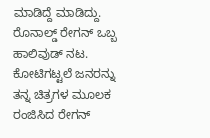ಮಾಡಿದ್ದೆ ಮಾಡಿದ್ದು. ರೊನಾಲ್ಡ್ ರೇಗನ್ ಒಬ್ಬ ಹಾಲಿವುಡ್ ನಟ. ಕೋಟಿಗಟ್ಟಲೆ ಜನರನ್ನು ತನ್ನ ಚಿತ್ರಗಳ ಮೂಲಕ ರಂಜಿಸಿದ ರೇಗನ್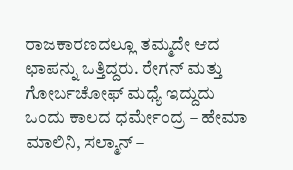ರಾಜಕಾರಣದಲ್ಲೂ ತಮ್ಮದೇ ಆದ ಛಾಪನ್ನು ಒತ್ತಿದ್ದರು. ರೇಗನ್ ಮತ್ತು ಗೋರ್ಬಚೋಫ್ ಮಧ್ಯೆ ಇದ್ದುದು ಒಂದು ಕಾಲದ ಧರ್ಮೇಂದ್ರ – ಹೇಮಾ ಮಾಲಿನಿ, ಸಲ್ಮಾನ್ –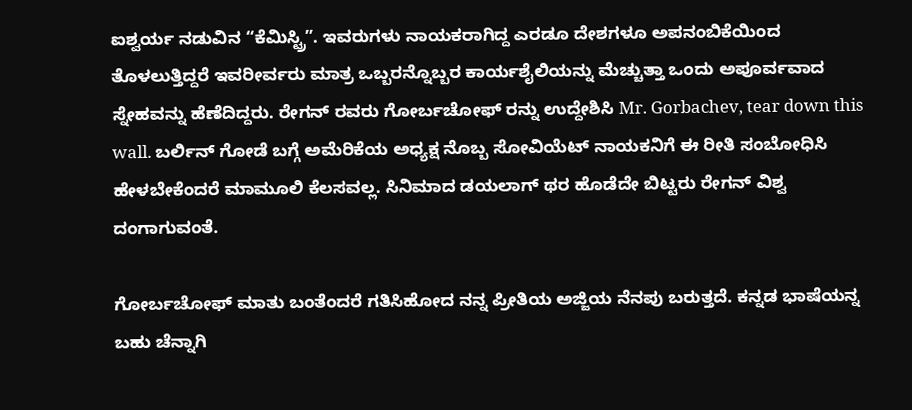ಐಶ್ವರ್ಯ ನಡುವಿನ “ಕೆಮಿಸ್ಟ್ರಿ”. ಇವರುಗಳು ನಾಯಕರಾಗಿದ್ದ ಎರಡೂ ದೇಶಗಳೂ ಅಪನಂಬಿಕೆಯಿಂದ ತೊಳಲುತ್ತಿದ್ದರೆ ಇವರೀರ್ವರು ಮಾತ್ರ ಒಬ್ಬರನ್ನೊಬ್ಬರ ಕಾರ್ಯಶೈಲಿಯನ್ನು ಮೆಚ್ಚುತ್ತಾ ಒಂದು ಅಪೂರ್ವವಾದ ಸ್ನೇಹವನ್ನು ಹೆಣೆದಿದ್ದರು. ರೇಗನ್ ರವರು ಗೋರ್ಬಚೋಫ್ ರನ್ನು ಉದ್ದೇಶಿಸಿ Mr. Gorbachev, tear down this wall. ಬರ್ಲಿನ್ ಗೋಡೆ ಬಗ್ಗೆ ಅಮೆರಿಕೆಯ ಅಧ್ಯಕ್ಷ ನೊಬ್ಬ ಸೋವಿಯೆಟ್ ನಾಯಕನಿಗೆ ಈ ರೀತಿ ಸಂಬೋಧಿಸಿ ಹೇಳಬೇಕೆಂದರೆ ಮಾಮೂಲಿ ಕೆಲಸವಲ್ಲ. ಸಿನಿಮಾದ ಡಯಲಾಗ್ ಥರ ಹೊಡೆದೇ ಬಿಟ್ಟರು ರೇಗನ್ ವಿಶ್ವ ದಂಗಾಗುವಂತೆ.

ಗೋರ್ಬಚೋಫ್ ಮಾತು ಬಂತೆಂದರೆ ಗತಿಸಿಹೋದ ನನ್ನ ಪ್ರೀತಿಯ ಅಜ್ಜಿಯ ನೆನಪು ಬರುತ್ತದೆ. ಕನ್ನಡ ಭಾಷೆಯನ್ನ ಬಹು ಚೆನ್ನಾಗಿ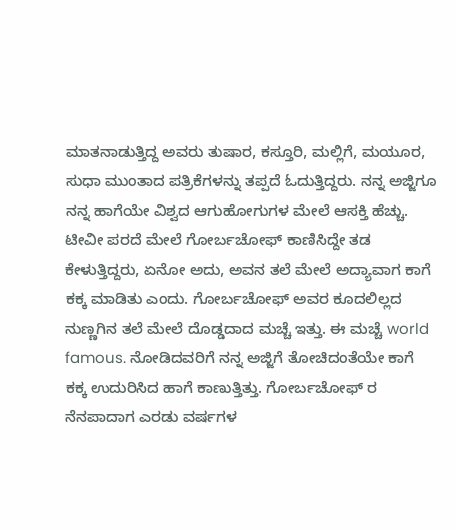ಮಾತನಾಡುತ್ತಿದ್ದ ಅವರು ತುಷಾರ, ಕಸ್ತೂರಿ, ಮಲ್ಲಿಗೆ, ಮಯೂರ, ಸುಧಾ ಮುಂತಾದ ಪತ್ರಿಕೆಗಳನ್ನು ತಪ್ಪದೆ ಓದುತ್ತಿದ್ದರು. ನನ್ನ ಅಜ್ಜಿಗೂ ನನ್ನ ಹಾಗೆಯೇ ವಿಶ್ವದ ಆಗುಹೋಗುಗಳ ಮೇಲೆ ಆಸಕ್ತಿ ಹೆಚ್ಚು. ಟೀವೀ ಪರದೆ ಮೇಲೆ ಗೋರ್ಬಚೋಫ್ ಕಾಣಿಸಿದ್ದೇ ತಡ ಕೇಳುತ್ತಿದ್ದರು, ಏನೋ ಅದು, ಅವನ ತಲೆ ಮೇಲೆ ಅದ್ಯಾವಾಗ ಕಾಗೆ ಕಕ್ಕ ಮಾಡಿತು ಎಂದು. ಗೋರ್ಬಚೋಫ್ ಅವರ ಕೂದಲಿಲ್ಲದ ನುಣ್ಣಗಿನ ತಲೆ ಮೇಲೆ ದೊಡ್ಡದಾದ ಮಚ್ಚೆ ಇತ್ತು. ಈ ಮಚ್ಚೆ world famous. ನೋಡಿದವರಿಗೆ ನನ್ನ ಅಜ್ಜಿಗೆ ತೋಚಿದಂತೆಯೇ ಕಾಗೆ ಕಕ್ಕ ಉದುರಿಸಿದ ಹಾಗೆ ಕಾಣುತ್ತಿತ್ತು. ಗೋರ್ಬಚೋಫ್ ರ ನೆನಪಾದಾಗ ಎರಡು ವರ್ಷಗಳ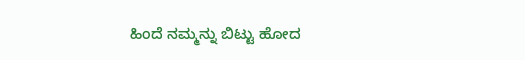ಹಿಂದೆ ನಮ್ಮನ್ನು ಬಿಟ್ಟು ಹೋದ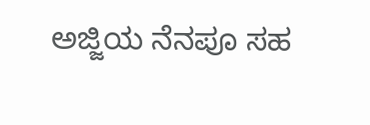ಅಜ್ಜಿಯ ನೆನಪೂ ಸಹ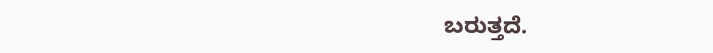ಬರುತ್ತದೆ.